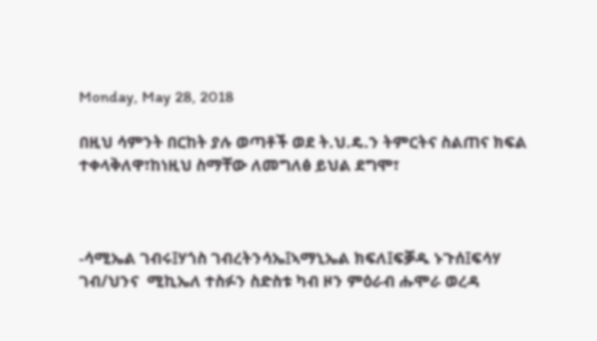Monday, May 28, 2018

በዚህ ሳምንት በርከት ያሉ ወጣቶች ወደ ት.ህ.ዴ.ን ትምርትና ስልጠና ክፍል ተቀላቅለዋ፣ከነዚህ ስማቸው ለመግለፅ ይህል ደግሞ፣



-ሳሚኤል ገብሩ፤ሃጎስ ገብረትንሳኤ፤ኣማኒኤል ክፍለ፤ፍቓዱ ኑጉሰ፤ፍሳሃ ገብ/ህንና  ሚኪኤለ ተስፉን ስድስቱ ካብ ዞን ምዕራብ ሑሞራ ወረዳ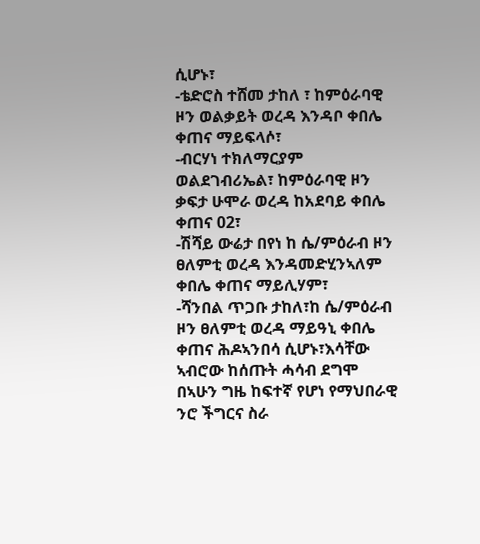ሲሆኑ፣
-ቴድሮስ ተሸመ ታከለ ፣ ከምዕራባዊ ዞን ወልቃይት ወረዳ እንዳቦ ቀበሌ ቀጠና ማይፍላሶ፣
-ብርሃነ ተክለማርያም ወልደገብሪኤል፣ ከምዕራባዊ ዞን ቃፍታ ሁሞራ ወረዳ ከአደባይ ቀበሌ ቀጠና 02፣
-ሽሻይ ውሬታ በየነ ከ ሴ/ምዕራብ ዞን ፀለምቲ ወረዳ እንዳመድሂንኣለም ቀበሌ ቀጠና ማይሊሃም፣
-ሻንበል ጥጋቡ ታከለ፣ከ ሴ/ምዕራብ ዞን ፀለምቲ ወረዳ ማይዓኒ ቀበሌ  ቀጠና ሕዶኣንበሳ ሲሆኑ፣እሳቸው ኣብሮው ከሰጡት ሓሳብ ደግሞ በኣሁን ግዜ ከፍተኛ የሆነ የማህበራዊ ንሮ ችግርና ስራ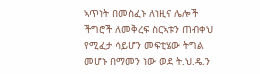ኣጥነት በመስፈኑ ለነዚና ሌሎች ችግሮች ለመቅረፍ ስርኣቱን ጠብቀህ የሚፈታ ሳይሆን መፍቲሄው ትግል መሆኑ በማመን ነው ወደ ት.ህ.ዴ.ን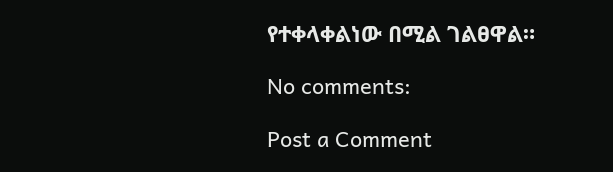የተቀላቀልነው በሚል ገልፀዋል።

No comments:

Post a Comment